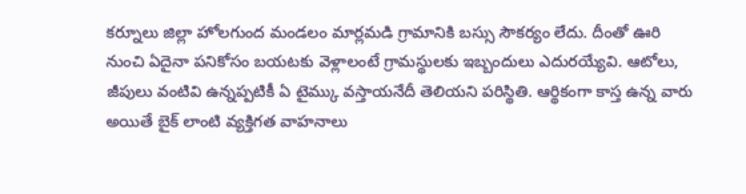కర్నూలు జిల్లా హోలగుంద మండలం మార్లమడి గ్రామానికి బస్సు సౌకర్యం లేదు. దీంతో ఊరి నుంచి ఏదైనా పనికోసం బయటకు వెళ్లాలంటే గ్రామస్థులకు ఇబ్బందులు ఎదురయ్యేవి. ఆటోలు, జీపులు వంటివి ఉన్నప్పటికీ ఏ టైమ్కు వస్తాయనేదీ తెలియని పరిస్థితి. ఆర్థికంగా కాస్త ఉన్న వారు అయితే బైక్ లాంటి వ్యక్తిగత వాహనాలు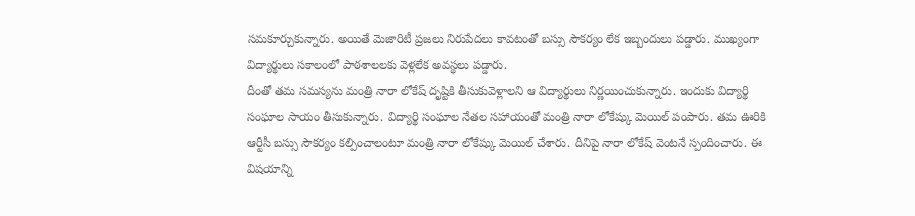సమకూర్చుకున్నారు. అయితే మెజారిటీ ప్రజలు నిరుపేదలు కావటంతో బస్సు సౌకర్యం లేక ఇబ్బందులు పడ్డారు. ముఖ్యంగా విద్యార్థులు సకాలంలో పాఠశాలలకు వెళ్లలేక అవస్థలు పడ్డారు.
దీంతో తమ సమస్యను మంత్రి నారా లోకేష్ దృష్టికి తీసుకువెళ్లాలని ఆ విద్యార్థులు నిర్ణయించుకున్నారు. ఇందుకు విద్యార్థి సంఘాల సాయం తీసుకున్నారు. విద్యార్థి సంఘాల నేతల సహాయంతో మంత్రి నారా లోకేష్కు మెయిల్ పంపారు. తమ ఊరికి ఆర్టీసీ బస్సు సౌకర్యం కల్పించాలంటూ మంత్రి నారా లోకేష్కు మెయిల్ చేశారు. దీనిపై నారా లోకేష్ వెంటనే స్పందించారు. ఈ విషయాన్ని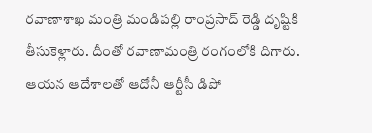రవాణాశాఖ మంత్రి మండిపల్లి రాంప్రసాద్ రెడ్డి దృష్టికి తీసుకెళ్లారు. దీంతో రవాణామంత్రి రంగంలోకి దిగారు. ఆయన ఆదేశాలతో ఆదోనీ ఆర్టీసీ డిపో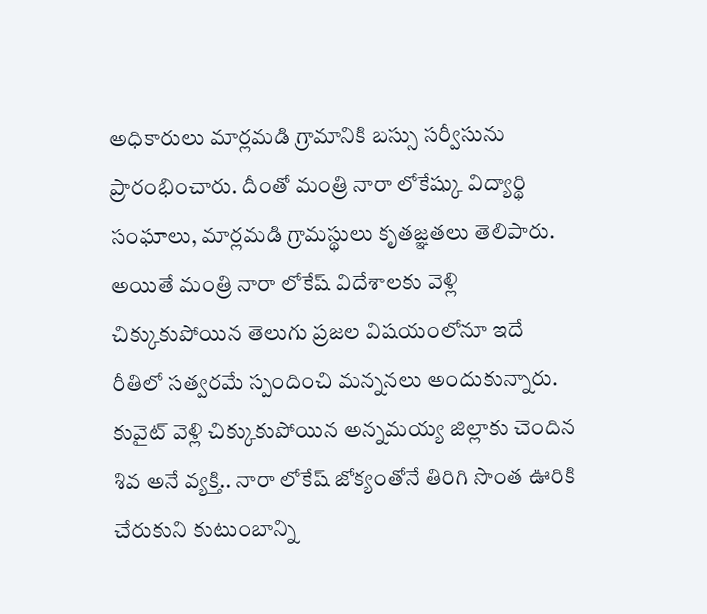అధికారులు మార్లమడి గ్రామానికి బస్సు సర్వీసును ప్రారంభించారు. దీంతో మంత్రి నారా లోకేష్కు విద్యార్థి సంఘాలు, మార్లమడి గ్రామస్థులు కృతజ్ఞతలు తెలిపారు.
అయితే మంత్రి నారా లోకేష్ విదేశాలకు వెళ్లి చిక్కుకుపోయిన తెలుగు ప్రజల విషయంలోనూ ఇదే రీతిలో సత్వరమే స్పందించి మన్ననలు అందుకున్నారు. కువైట్ వెళ్లి చిక్కుకుపోయిన అన్నమయ్య జిల్లాకు చెందిన శివ అనే వ్యక్తి.. నారా లోకేష్ జోక్యంతోనే తిరిగి సొంత ఊరికి చేరుకుని కుటుంబాన్ని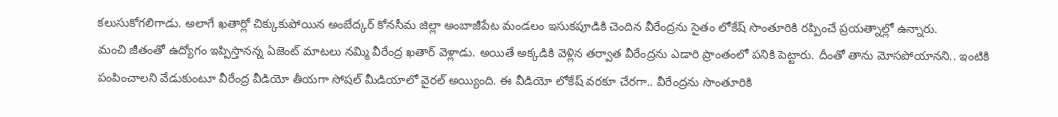కలుసుకోగలిగాడు. అలాగే ఖతార్లో చిక్కుకుపోయిన అంబేద్కర్ కోనసీమ జిల్లా అంబాజీపేట మండలం ఇసుకపూడికి చెందిన వీరేంద్రను సైతం లోకేష్ సొంతూరికి రప్పించే ప్రయత్నాల్లో ఉన్నారు.
మంచి జీతంతో ఉద్యోగం ఇప్పిస్తానన్న ఏజెంట్ మాటలు నమ్మి వీరేంద్ర ఖతార్ వెళ్లాడు. అయితే అక్కడికి వెళ్లిన తర్వాత వీరేంద్రను ఎడారి ప్రాంతంలో పనికి పెట్టారు. దీంతో తాను మోసపోయానని.. ఇంటికి పంపించాలని వేడుకుంటూ వీరేంద్ర వీడియో తీయగా సోషల్ మీడియాలో వైరల్ అయ్యింది. ఈ వీడియో లోకేష్ వరకూ చేరగా.. వీరేంద్రను సొంతూరికి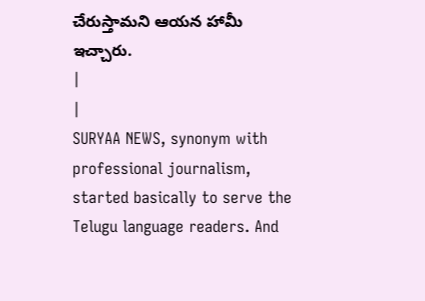చేరుస్తామని ఆయన హామీ ఇచ్చారు.
|
|
SURYAA NEWS, synonym with professional journalism, started basically to serve the Telugu language readers. And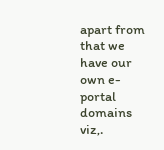apart from that we have our own e-portal domains viz,.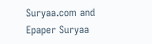Suryaa.com and Epaper Suryaa